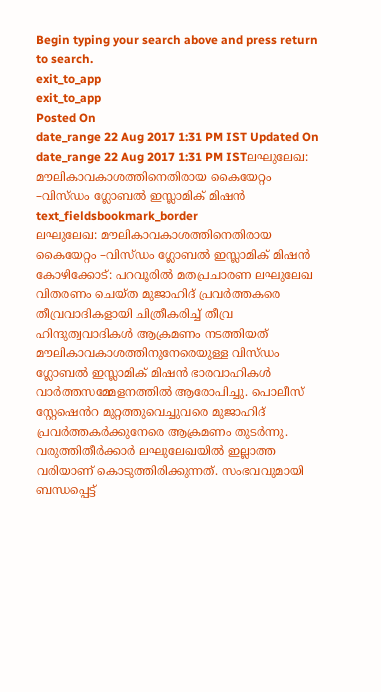Begin typing your search above and press return to search.
exit_to_app
exit_to_app
Posted On
date_range 22 Aug 2017 1:31 PM IST Updated On
date_range 22 Aug 2017 1:31 PM ISTലഘുലേഖ: മൗലികാവകാശത്തിനെതിരായ കൈയേറ്റം –വിസ്ഡം ഗ്ലോബൽ ഇസ്ലാമിക് മിഷൻ
text_fieldsbookmark_border
ലഘുലേഖ: മൗലികാവകാശത്തിനെതിരായ കൈയേറ്റം –വിസ്ഡം ഗ്ലോബൽ ഇസ്ലാമിക് മിഷൻ കോഴിക്കോട്: പറവൂരിൽ മതപ്രചാരണ ലഘുലേഖ വിതരണം ചെയ്ത മുജാഹിദ് പ്രവർത്തകരെ തീവ്രവാദികളായി ചിത്രീകരിച്ച് തീവ്ര ഹിന്ദുത്വവാദികൾ ആക്രമണം നടത്തിയത് മൗലികാവകാശത്തിനുനേരെയുള്ള വിസ്ഡം ഗ്ലോബൽ ഇസ്ലാമിക് മിഷൻ ഭാരവാഹികൾ വാർത്തസമ്മേളനത്തിൽ ആരോപിച്ചു. പൊലീസ് സ്റ്റേഷെൻറ മുറ്റത്തുവെച്ചുവരെ മുജാഹിദ് പ്രവർത്തകർക്കുനേരെ ആക്രമണം തുടർന്നു. വരുത്തിതീർക്കാർ ലഘുലേഖയിൽ ഇല്ലാത്ത വരിയാണ് കൊടുത്തിരിക്കുന്നത്. സംഭവവുമായി ബന്ധപ്പെട്ട്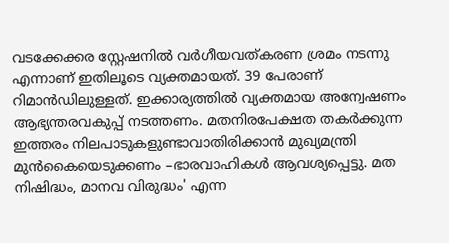വടക്കേക്കര സ്റ്റേഷനിൽ വർഗീയവത്കരണ ശ്രമം നടന്നു എന്നാണ് ഇതിലൂടെ വ്യക്തമായത്. 39 പേരാണ് റിമാൻഡിലുള്ളത്. ഇക്കാര്യത്തിൽ വ്യക്തമായ അന്വേഷണം ആഭ്യന്തരവകുപ്പ് നടത്തണം. മതനിരപേക്ഷത തകർക്കുന്ന ഇത്തരം നിലപാടുകളുണ്ടാവാതിരിക്കാൻ മുഖ്യമന്ത്രി മുൻകൈയെടുക്കണം –ഭാരവാഹികൾ ആവശ്യപ്പെട്ടു. മത നിഷിദ്ധം, മാനവ വിരുദ്ധം' എന്ന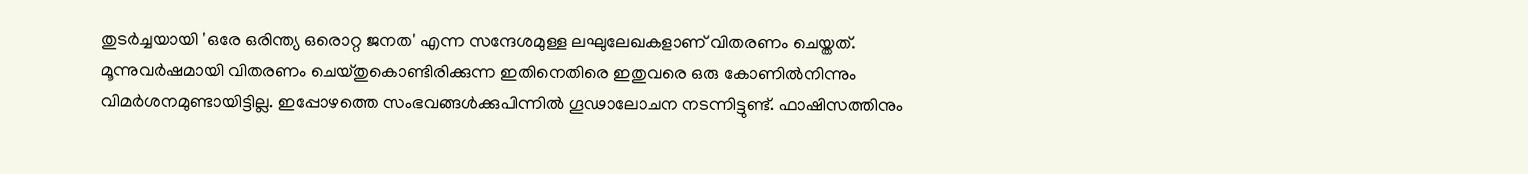തുടർച്ചയായി 'ഒരേ ഒരിന്ത്യ ഒരൊറ്റ ജനത' എന്ന സന്ദേശമുള്ള ലഘുലേഖകളാണ് വിതരണം ചെയ്തത്. മൂന്നുവർഷമായി വിതരണം ചെയ്തുകൊണ്ടിരിക്കുന്ന ഇതിനെതിരെ ഇതുവരെ ഒരു കോണിൽനിന്നും വിമർശനമുണ്ടായിട്ടില്ല. ഇപ്പോഴത്തെ സംഭവങ്ങൾക്കുപിന്നിൽ ഗൂഢാലോചന നടന്നിട്ടുണ്ട്. ഫാഷിസത്തിനും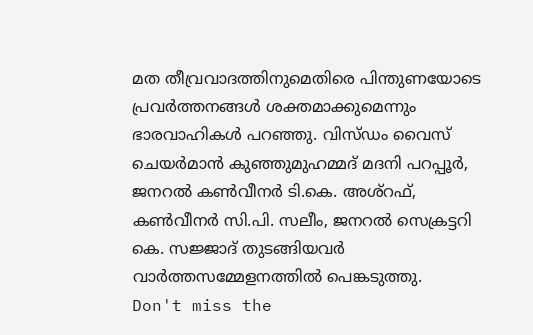മത തീവ്രവാദത്തിനുമെതിരെ പിന്തുണയോടെ പ്രവർത്തനങ്ങൾ ശക്തമാക്കുമെന്നും ഭാരവാഹികൾ പറഞ്ഞു. വിസ്ഡം വൈസ് ചെയർമാൻ കുഞ്ഞുമുഹമ്മദ് മദനി പറപ്പൂർ, ജനറൽ കൺവീനർ ടി.കെ. അശ്റഫ്, കൺവീനർ സി.പി. സലീം, ജനറൽ സെക്രട്ടറി കെ. സജ്ജാദ് തുടങ്ങിയവർ വാർത്തസമ്മേളനത്തിൽ പെങ്കടുത്തു.
Don't miss the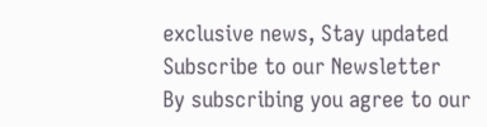exclusive news, Stay updated
Subscribe to our Newsletter
By subscribing you agree to our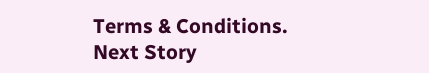Terms & Conditions.
Next Story